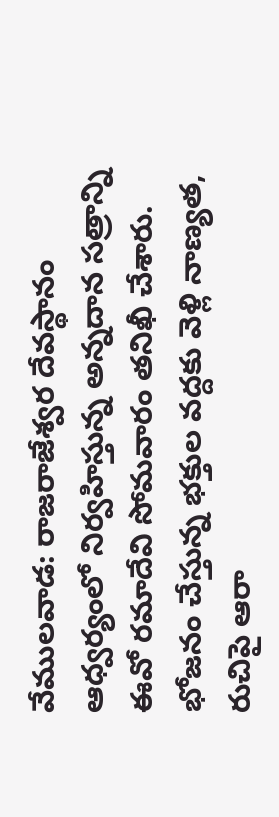వేములవాడ: రాజరాజేశ్వర దేవస్థానం ఆధ్వర్యంలో నిర్వహిస్తున్న అన్నదాన సత్రాన్ని ఈవో రమాదేవి సోమవారం తనిఖీ చేశారు. భోజనం చేస్తున్న భక్తుల వద్దకు వెళ్లి నాణ్యత, రుచిపై ఆరా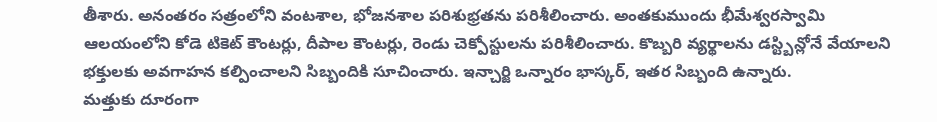తీశారు. అనంతరం సత్రంలోని వంటశాల, భోజనశాల పరిశుభ్రతను పరిశీలించారు. అంతకుముందు భీమేశ్వరస్వామి ఆలయంలోని కోడె టికెట్ కౌంటర్లు, దీపాల కౌంటర్లు, రెండు చెక్పోస్టులను పరిశీలించారు. కొబ్బరి వ్యర్థాలను డస్ట్బిన్లోనే వేయాలని భక్తులకు అవగాహన కల్పించాలని సిబ్బందికి సూచించారు. ఇన్చార్జి ఒన్నారం భాస్కర్, ఇతర సిబ్బంది ఉన్నారు.
మత్తుకు దూరంగా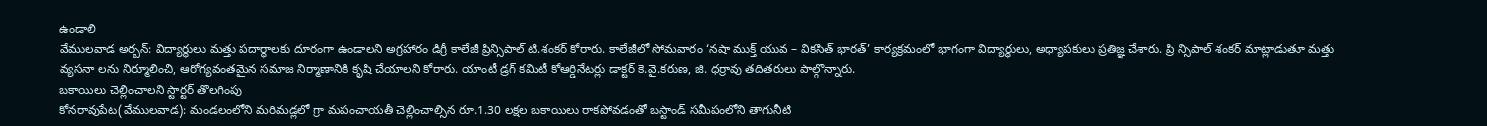ఉండాలి
వేములవాడ అర్బన్: విద్యార్థులు మత్తు పదార్థాలకు దూరంగా ఉండాలని అగ్రహారం డిగ్రీ కాలేజీ ప్రిన్సిపాల్ టి.శంకర్ కోరారు. కాలేజీలో సోమవారం ‘నషా ముక్త్ యువ – వికసిత్ భారత్’ కార్యక్రమంలో భాగంగా విద్యార్థులు, అధ్యాపకులు ప్రతిజ్ఞ చేశారు. ప్రి న్సిపాల్ శంకర్ మాట్లాడుతూ మత్తు వ్యసనా లను నిర్మూలించి, ఆరోగ్యవంతమైన సమాజ నిర్మాణానికి కృషి చేయాలని కోరారు. యాంటీ డ్రగ్ కమిటీ కోఆర్డినేటర్లు డాక్టర్ కె.వై.కరుణ, జి. ధర్రావు తదితరులు పాల్గొన్నారు.
బకాయిలు చెల్లించాలని స్టార్టర్ తొలగింపు
కోనరావుపేట(వేములవాడ): మండలంలోని మరిమడ్లలో గ్రా మపంచాయతీ చెల్లించాల్సిన రూ.1.30 లక్షల బకాయిలు రాకపోవడంతో బస్టాండ్ సమీపంలోని తాగునీటి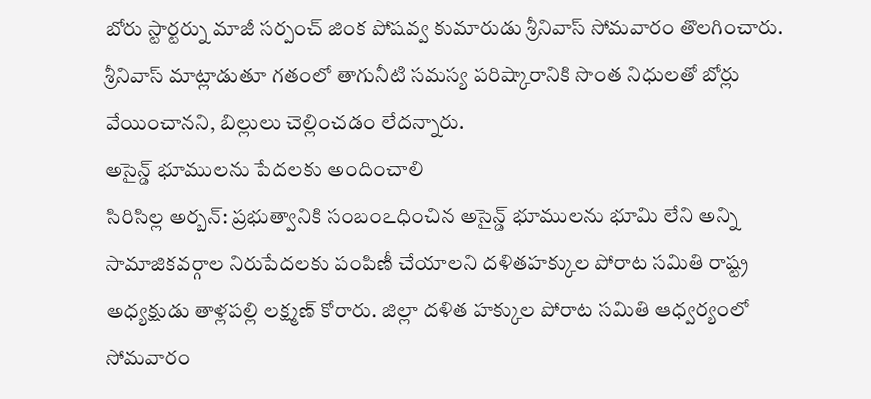బోరు స్టార్టర్ను మాజీ సర్పంచ్ జింక పోషవ్వ కుమారుడు శ్రీనివాస్ సోమవారం తొలగించారు. శ్రీనివాస్ మాట్లాడుతూ గతంలో తాగునీటి సమస్య పరిష్కారానికి సొంత నిధులతో బోర్లు వేయించానని, బిల్లులు చెల్లించడం లేదన్నారు.
అసైన్డ్ భూములను పేదలకు అందించాలి
సిరిసిల్ల అర్బన్: ప్రభుత్వానికి సంబంఽధించిన అసైన్డ్ భూములను భూమి లేని అన్ని సామాజికవర్గాల నిరుపేదలకు పంపిణీ చేయాలని దళితహక్కుల పోరాట సమితి రాష్ట్ర అధ్యక్షుడు తాళ్లపల్లి లక్ష్మణ్ కోరారు. జిల్లా దళిత హక్కుల పోరాట సమితి ఆధ్వర్యంలో సోమవారం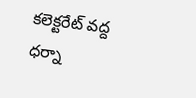కలెక్టరేట్ వద్ద ధర్నా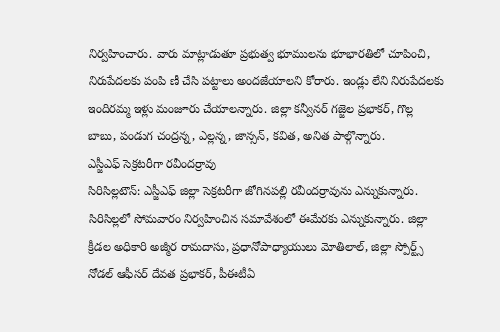నిర్వహించారు. వారు మాట్లాడుతూ ప్రభుత్వ భూములను భూభారతిలో చూపించి, నిరుపేదలకు పంపి ణీ చేసి పట్టాలు అందజేయాలని కోరారు. ఇండ్లు లేని నిరుపేదలకు ఇందిరమ్మ ఇళ్లు మంజూరు చేయాలన్నారు. జిల్లా కన్వీనర్ గజ్జెల ప్రభాకర్, గొల్ల బాబు, పండుగ చంద్రన్న, ఎల్లన్న, జాన్సన్, కవిత, అనిత పాల్గొన్నారు.
ఎస్జీఎఫ్ సెక్రటరీగా రవీందర్రావు
సిరిసిల్లటౌన్: ఎస్జీఎఫ్ జిల్లా సెక్రటరీగా జోగినపల్లి రవీందర్రావును ఎన్నుకున్నారు. సిరిసిల్లలో సోమవారం నిర్వహించిన సమావేశంలో ఈమేరకు ఎన్నుకున్నారు. జిల్లా క్రీడల అధికారి అజ్మీర రామదాసు, ప్రధానోపాధ్యాయులు మోతిలాల్, జిల్లా స్పోర్ట్స్ నోడల్ ఆఫీసర్ దేవత ప్రభాకర్, పీఈటీఏ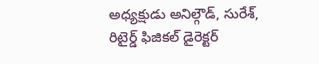అధ్యక్షుడు అనిల్గౌడ్, సురేశ్, రిటైర్డ్ ఫిజికల్ డైరెక్టర్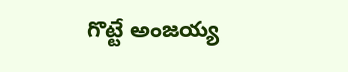గొట్టే అంజయ్య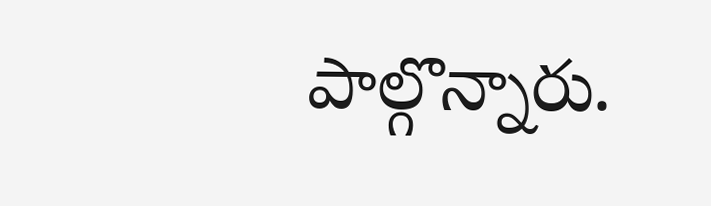పాల్గొన్నారు.